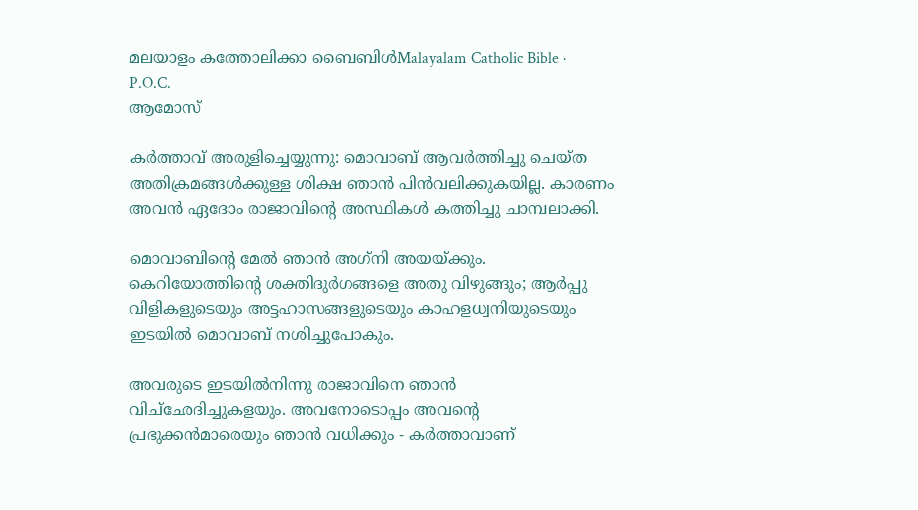മലയാളം കത്തോലിക്കാ ബൈബിൾMalayalam Catholic Bible · P.O.C.
ആമോസ്

കര്‍ത്താവ് അരുളിച്ചെയ്യുന്നു: മൊവാബ് ആവര്‍ത്തിച്ചു ചെയ്ത അതിക്രമങ്ങള്‍ക്കുള്ള ശിക്ഷ ഞാന്‍ പിന്‍വലിക്കുകയില്ല. കാരണം അവന്‍ ഏദോം രാജാവിന്റെ അസ്ഥികള്‍ കത്തിച്ചു ചാമ്പലാക്കി.

മൊവാബിന്റെ മേല്‍ ഞാന്‍ അഗ്‌നി അയയ്ക്കും. കെറിയോത്തിന്റെ ശക്തിദുര്‍ഗങ്ങളെ അതു വിഴുങ്ങും; ആര്‍പ്പു വിളികളുടെയും അട്ടഹാസങ്ങളുടെയും കാഹളധ്വനിയുടെയും ഇടയില്‍ മൊവാബ് നശിച്ചുപോകും.

അവരുടെ ഇടയില്‍നിന്നു രാജാവിനെ ഞാന്‍ വിച്‌ഛേദിച്ചുകളയും. അവനോടൊപ്പം അവന്റെ പ്രഭുക്കന്‍മാരെയും ഞാന്‍ വധിക്കും - കര്‍ത്താവാണ്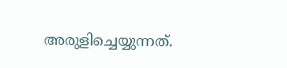അരുളിച്ചെയ്യുന്നത്.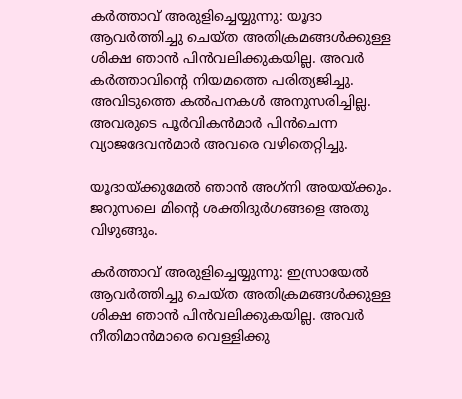കര്‍ത്താവ് അരുളിച്ചെയ്യുന്നു: യൂദാ ആവര്‍ത്തിച്ചു ചെയ്ത അതിക്രമങ്ങള്‍ക്കുള്ള ശിക്ഷ ഞാന്‍ പിന്‍വലിക്കുകയില്ല. അവര്‍ കര്‍ത്താവിന്റെ നിയമത്തെ പരിത്യജിച്ചു. അവിടുത്തെ കല്‍പനകള്‍ അനുസരിച്ചില്ല. അവരുടെ പൂര്‍വികന്‍മാര്‍ പിന്‍ചെന്ന വ്യാജദേവന്‍മാര്‍ അവരെ വഴിതെറ്റിച്ചു.

യൂദായ്ക്കുമേല്‍ ഞാന്‍ അഗ്‌നി അയയ്ക്കും. ജറുസലെ മിന്റെ ശക്തിദുര്‍ഗങ്ങളെ അതു വിഴുങ്ങും.

കര്‍ത്താവ് അരുളിച്ചെയ്യുന്നു: ഇസ്രായേല്‍ ആവര്‍ത്തിച്ചു ചെയ്ത അതിക്രമങ്ങള്‍ക്കുള്ള ശിക്ഷ ഞാന്‍ പിന്‍വലിക്കുകയില്ല. അവര്‍ നീതിമാന്‍മാരെ വെള്ളിക്കു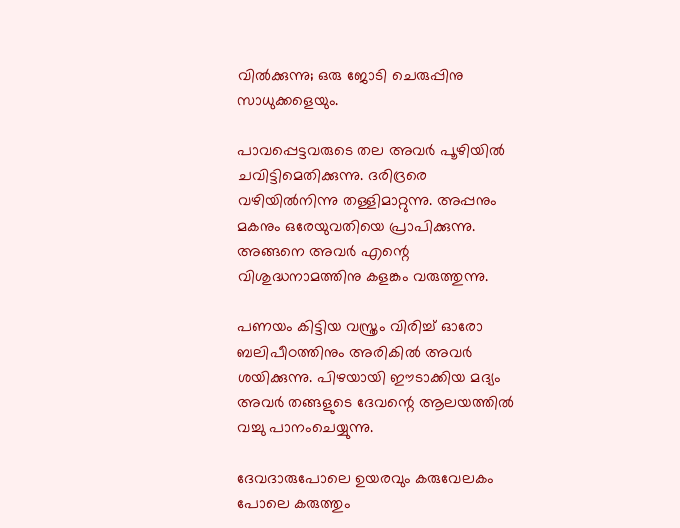വില്‍ക്കുന്നു; ഒരു ജോടി ചെരുപ്പിനു സാധുക്കളെയും.

പാവപ്പെട്ടവരുടെ തല അവര്‍ പൂഴിയില്‍ ചവിട്ടിമെതിക്കുന്നു. ദരിദ്രരെ വഴിയില്‍നിന്നു തള്ളിമാറ്റുന്നു. അപ്പനും മകനും ഒരേയുവതിയെ പ്രാപിക്കുന്നു. അങ്ങനെ അവര്‍ എന്റെ വിശുദ്ധനാമത്തിനു കളങ്കം വരുത്തുന്നു.

പണയം കിട്ടിയ വസ്ത്രം വിരിച്ച് ഓരോ ബലിപീഠത്തിനും അരികില്‍ അവര്‍ ശയിക്കുന്നു. പിഴയായി ഈടാക്കിയ മദ്യം അവര്‍ തങ്ങളുടെ ദേവന്റെ ആലയത്തില്‍ വച്ചു പാനംചെയ്യുന്നു.

ദേവദാരുപോലെ ഉയരവും കരുവേലകം പോലെ കരുത്തും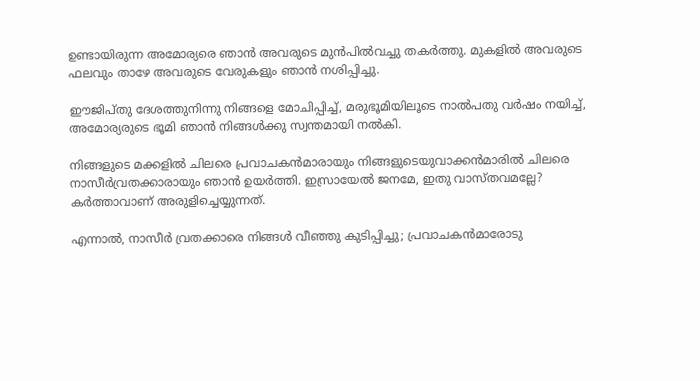ഉണ്ടായിരുന്ന അമോര്യരെ ഞാന്‍ അവരുടെ മുന്‍പില്‍വച്ചു തകര്‍ത്തു. മുകളില്‍ അവരുടെ ഫലവും താഴേ അവരുടെ വേരുകളും ഞാന്‍ നശിപ്പിച്ചു.

ഈജിപ്തു ദേശത്തുനിന്നു നിങ്ങളെ മോചിപ്പിച്ച്, മരുഭൂമിയിലൂടെ നാല്‍പതു വര്‍ഷം നയിച്ച്, അമോര്യരുടെ ഭൂമി ഞാന്‍ നിങ്ങള്‍ക്കു സ്വന്തമായി നല്‍കി.

നിങ്ങളുടെ മക്കളില്‍ ചിലരെ പ്രവാചകന്‍മാരായും നിങ്ങളുടെയുവാക്കന്‍മാരില്‍ ചിലരെ നാസീര്‍വ്രതക്കാരായും ഞാന്‍ ഉയര്‍ത്തി. ഇസ്രായേല്‍ ജനമേ, ഇതു വാസ്തവമല്ലേ? കര്‍ത്താവാണ് അരുളിച്ചെയ്യുന്നത്.

എന്നാല്‍, നാസീര്‍ വ്രതക്കാരെ നിങ്ങള്‍ വീഞ്ഞു കുടിപ്പിച്ചു; പ്രവാചകന്‍മാരോടു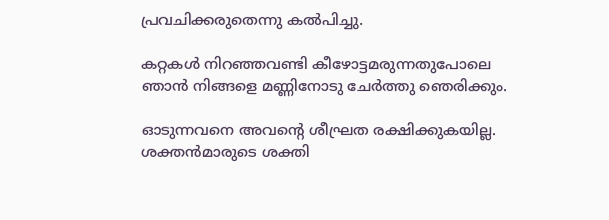പ്രവചിക്കരുതെന്നു കല്‍പിച്ചു.

കറ്റകള്‍ നിറഞ്ഞവണ്ടി കീഴോട്ടമരുന്നതുപോലെ ഞാന്‍ നിങ്ങളെ മണ്ണിനോടു ചേര്‍ത്തു ഞെരിക്കും.

ഓടുന്നവനെ അവന്റെ ശീഘ്രത രക്ഷിക്കുകയില്ല. ശക്തന്‍മാരുടെ ശക്തി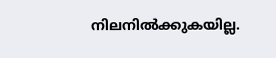നിലനില്‍ക്കുകയില്ല.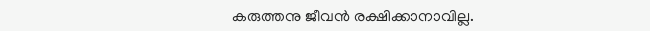കരുത്തനു ജീവന്‍ രക്ഷിക്കാനാവില്ല.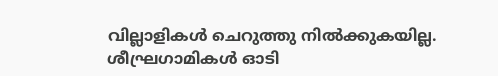വില്ലാളികള്‍ ചെറുത്തു നില്‍ക്കുകയില്ല. ശീഘ്രഗാമികള്‍ ഓടി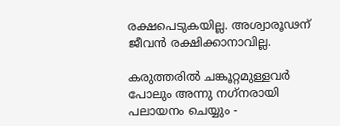രക്ഷപെടുകയില്ല. അശ്വാരൂഢന് ജീവന്‍ രക്ഷിക്കാനാവില്ല.

കരുത്തരില്‍ ചങ്കൂറ്റമുള്ളവര്‍ പോലും അന്നു നഗ്‌നരായി പലായനം ചെയ്യും -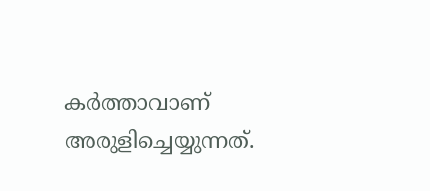കര്‍ത്താവാണ് അരുളിച്ചെയ്യുന്നത്.